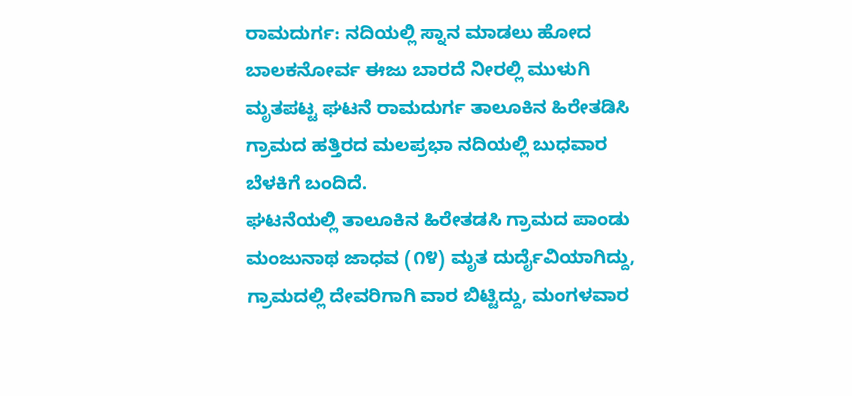ರಾಮದುರ್ಗ: ನದಿಯಲ್ಲಿ ಸ್ನಾನ ಮಾಡಲು ಹೋದ ಬಾಲಕನೋರ್ವ ಈಜು ಬಾರದೆ ನೀರಲ್ಲಿ ಮುಳುಗಿ ಮೃತಪಟ್ಟ ಘಟನೆ ರಾಮದುರ್ಗ ತಾಲೂಕಿನ ಹಿರೇತಡಿಸಿ ಗ್ರಾಮದ ಹತ್ತಿರದ ಮಲಪ್ರಭಾ ನದಿಯಲ್ಲಿ ಬುಧವಾರ ಬೆಳಕಿಗೆ ಬಂದಿದೆ.
ಘಟನೆಯಲ್ಲಿ ತಾಲೂಕಿನ ಹಿರೇತಡಸಿ ಗ್ರಾಮದ ಪಾಂಡು ಮಂಜುನಾಥ ಜಾಧವ (೧೪) ಮೃತ ದುರ್ದೈವಿಯಾಗಿದ್ದು, ಗ್ರಾಮದಲ್ಲಿ ದೇವರಿಗಾಗಿ ವಾರ ಬಿಟ್ಟಿದ್ದು, ಮಂಗಳವಾರ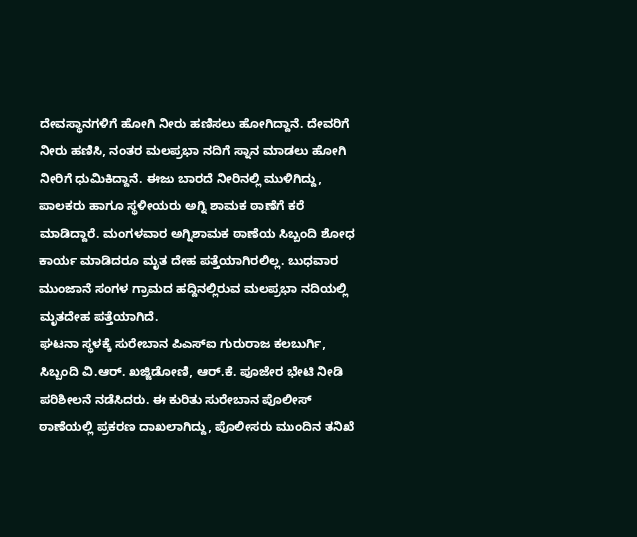ದೇವಸ್ಥಾನಗಳಿಗೆ ಹೋಗಿ ನೀರು ಹಣಿಸಲು ಹೋಗಿದ್ದಾನೆ. ದೇವರಿಗೆ ನೀರು ಹಣಿಸಿ, ನಂತರ ಮಲಪ್ರಭಾ ನದಿಗೆ ಸ್ನಾನ ಮಾಡಲು ಹೋಗಿ ನೀರಿಗೆ ಧುಮಿಕಿದ್ದಾನೆ. ಈಜು ಬಾರದೆ ನೀರಿನಲ್ಲಿ ಮುಳಿಗಿದ್ದು, ಪಾಲಕರು ಹಾಗೂ ಸ್ಥಳೀಯರು ಅಗ್ನಿ ಶಾಮಕ ಠಾಣೆಗೆ ಕರೆ ಮಾಡಿದ್ದಾರೆ. ಮಂಗಳವಾರ ಅಗ್ನಿಶಾಮಕ ಠಾಣೆಯ ಸಿಬ್ಬಂದಿ ಶೋಧ ಕಾರ್ಯ ಮಾಡಿದರೂ ಮೃತ ದೇಹ ಪತ್ತೆಯಾಗಿರಲಿಲ್ಲ. ಬುಧವಾರ ಮುಂಜಾನೆ ಸಂಗಳ ಗ್ರಾಮದ ಹದ್ದಿನಲ್ಲಿರುವ ಮಲಪ್ರಭಾ ನದಿಯಲ್ಲಿ ಮೃತದೇಹ ಪತ್ತೆಯಾಗಿದೆ.
ಘಟನಾ ಸ್ಥಳಕ್ಕೆ ಸುರೇಬಾನ ಪಿಎಸ್ಐ ಗುರುರಾಜ ಕಲಬುರ್ಗಿ, ಸಿಬ್ಬಂದಿ ವಿ.ಆರ್. ಖಜ್ಜಿಡೋಣಿ, ಆರ್.ಕೆ. ಪೂಜೇರ ಭೇಟಿ ನೀಡಿ ಪರಿಶೀಲನೆ ನಡೆಸಿದರು. ಈ ಕುರಿತು ಸುರೇಬಾನ ಪೊಲೀಸ್ ಠಾಣೆಯಲ್ಲಿ ಪ್ರಕರಣ ದಾಖಲಾಗಿದ್ದು, ಪೊಲೀಸರು ಮುಂದಿನ ತನಿಖೆ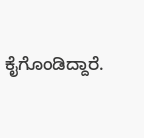ಕೈಗೊಂಡಿದ್ದಾರೆ.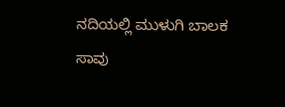ನದಿಯಲ್ಲಿ ಮುಳುಗಿ ಬಾಲಕ ಸಾವು